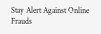Stay Alert Against Online Frauds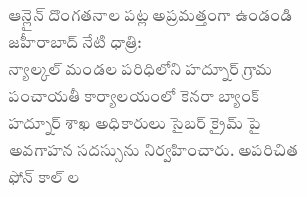ఆన్లైన్ దొంగతనాల పట్ల అప్రమత్తంగా ఉండండి
జహీరాబాద్ నేటి ధాత్రి:
న్యాల్కల్ మండల పరిధిలోని హద్నూర్ గ్రామ పంచాయతీ కార్యాలయంలో కెనరా బ్యాంక్ హద్నూర్ శాఖ అధికారులు సైబర్ క్రైమ్ పై అవగాహన సదస్సును నిర్వహించారు. అపరిచిత ఫోన్ కాల్ ల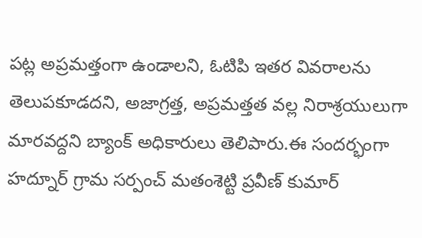పట్ల అప్రమత్తంగా ఉండాలని, ఓటిపి ఇతర వివరాలను తెలుపకూడదని, అజాగ్రత్త, అప్రమత్తత వల్ల నిరాశ్రయులుగా మారవద్దని బ్యాంక్ అధికారులు తెలిపారు.ఈ సందర్భంగా హద్నూర్ గ్రామ సర్పంచ్ మతంశెట్టి ప్రవీణ్ కుమార్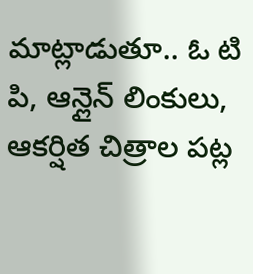మాట్లాడుతూ.. ఓ టి పి, ఆన్లైన్ లింకులు, ఆకర్షిత చిత్రాల పట్ల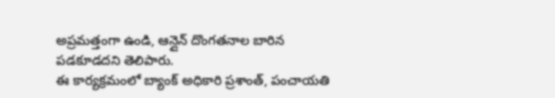అప్రమత్తంగా ఉండి, ఆన్లైన్ దొంగతనాల బారిన పడకూడదని తెలిపారు.
ఈ కార్యక్రమంలో బ్యాంక్ అధికారి ప్రశాంత్, పంచాయతి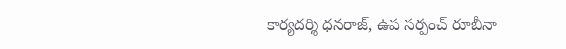కార్యదర్శి ధనరాజ్, ఉప సర్పంచ్ రూబీనా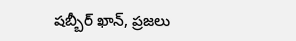షబ్బీర్ ఖాన్, ప్రజలు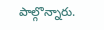పాల్గొన్నారు.